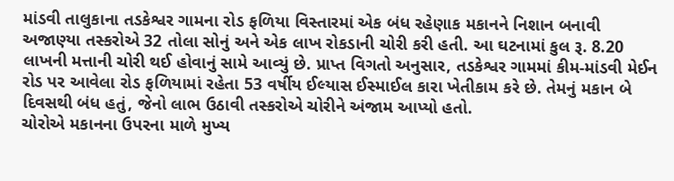માંડવી તાલુકાના તડકેશ્વર ગામના રોડ ફળિયા વિસ્તારમાં એક બંધ રહેણાક મકાનને નિશાન બનાવી અજાણ્યા તસ્કરોએ 32 તોલા સોનું અને એક લાખ રોકડાની ચોરી કરી હતી. આ ઘટનામાં કુલ રૂ. 8.20 લાખની મત્તાની ચોરી થઈ હોવાનું સામે આવ્યું છે. પ્રાપ્ત વિગતો અનુસાર, તડકેશ્વર ગામમાં કીમ-માંડવી મેઈન રોડ પર આવેલા રોડ ફળિયામાં રહેતા 53 વર્ષીય ઈલ્યાસ ઈસ્માઈલ કારા ખેતીકામ કરે છે. તેમનું મકાન બે દિવસથી બંધ હતું, જેનો લાભ ઉઠાવી તસ્કરોએ ચોરીને અંજામ આપ્યો હતો.
ચોરોએ મકાનના ઉપરના માળે મુખ્ય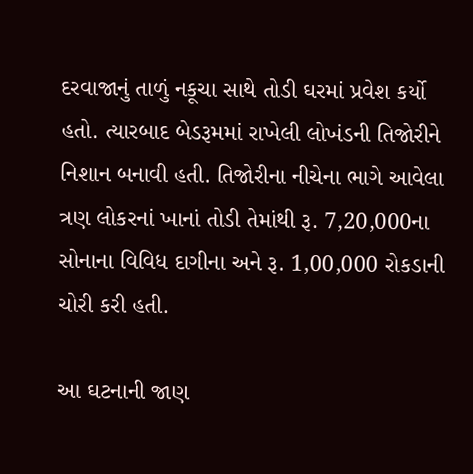દરવાજાનું તાળું નકૂચા સાથે તોડી ઘરમાં પ્રવેશ કર્યો હતો. ત્યારબાદ બેડરૂમમાં રાખેલી લોખંડની તિજોરીને નિશાન બનાવી હતી. તિજોરીના નીચેના ભાગે આવેલા ત્રણ લોકરનાં ખાનાં તોડી તેમાંથી રૂ. 7,20,000ના સોનાના વિવિધ દાગીના અને રૂ. 1,00,000 રોકડાની ચોરી કરી હતી.

આ ઘટનાની જાણ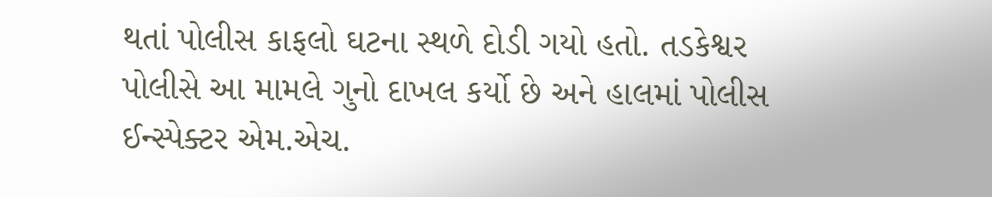થતાં પોલીસ કાફલો ઘટના સ્થળે દોડી ગયો હતો. તડકેશ્વર પોલીસે આ મામલે ગુનો દાખલ કર્યો છે અને હાલમાં પોલીસ ઈન્સ્પેક્ટર એમ.એચ.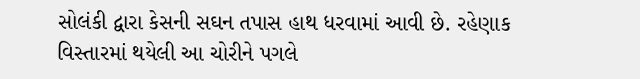સોલંકી દ્વારા કેસની સઘન તપાસ હાથ ધરવામાં આવી છે. રહેણાક વિસ્તારમાં થયેલી આ ચોરીને પગલે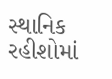સ્થાનિક રહીશોમાં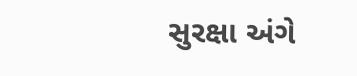સુરક્ષા અંગે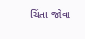ચિંતા જોવા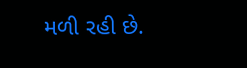મળી રહી છે.